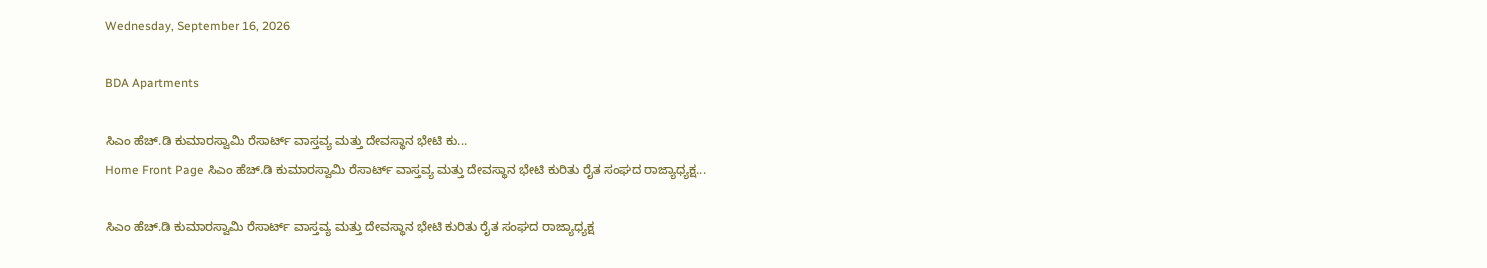Wednesday, September 16, 2026

BDA Apartments

ಸಿಎಂ ಹೆಚ್.ಡಿ ಕುಮಾರಸ್ವಾಮಿ ರೆಸಾರ್ಟ್ ವಾಸ್ತವ್ಯ ಮತ್ತು ದೇವಸ್ಥಾನ ಭೇಟಿ ಕು...
Home Front Page ಸಿಎಂ ಹೆಚ್.ಡಿ ಕುಮಾರಸ್ವಾಮಿ ರೆಸಾರ್ಟ್ ವಾಸ್ತವ್ಯ ಮತ್ತು ದೇವಸ್ಥಾನ ಭೇಟಿ ಕುರಿತು ರೈತ ಸಂಘದ ರಾಜ್ಯಾಧ್ಯಕ್ಷ...

ಸಿಎಂ ಹೆಚ್.ಡಿ ಕುಮಾರಸ್ವಾಮಿ ರೆಸಾರ್ಟ್ ವಾಸ್ತವ್ಯ ಮತ್ತು ದೇವಸ್ಥಾನ ಭೇಟಿ ಕುರಿತು ರೈತ ಸಂಘದ ರಾಜ್ಯಾಧ್ಯಕ್ಷ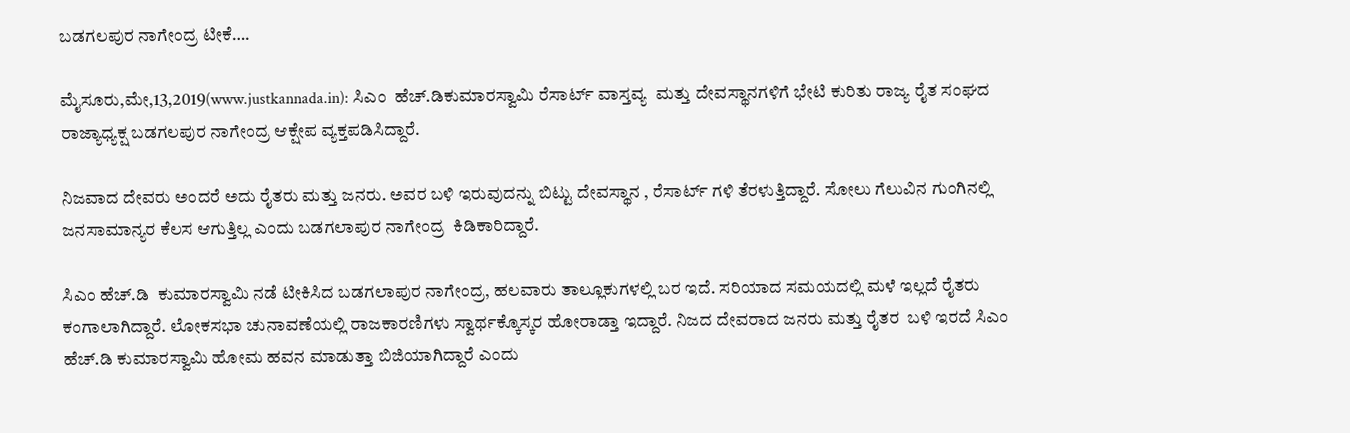ಬಡಗಲಪುರ ನಾಗೇಂದ್ರ ಟೀಕೆ….

ಮೈಸೂರು,ಮೇ,13,2019(www.justkannada.in): ಸಿಎಂ  ಹೆಚ್.ಡಿಕುಮಾರಸ್ವಾಮಿ ರೆಸಾರ್ಟ್ ವಾಸ್ತವ್ಯ  ಮತ್ತು ದೇವಸ್ಥಾನಗಳಿಗೆ ಭೇಟಿ ಕುರಿತು ರಾಜ್ಯ ರೈತ ಸಂಘದ ರಾಜ್ಯಾಧ್ಯಕ್ಷ ಬಡಗಲಪುರ ನಾಗೇಂದ್ರ ಆಕ್ಷೇಪ ವ್ಯಕ್ತಪಡಿಸಿದ್ದಾರೆ.

ನಿಜವಾದ ದೇವರು ಅಂದರೆ ಅದು ರೈತರು ಮತ್ತು ಜನರು. ಅವರ ಬಳಿ ಇರುವುದನ್ನು ಬಿಟ್ಟು ದೇವಸ್ಥಾನ , ರೆಸಾರ್ಟ್ ಗಳಿ ತೆರಳುತ್ತಿದ್ದಾರೆ. ಸೋಲು ಗೆಲುವಿನ ಗುಂಗಿನಲ್ಲಿ ಜನಸಾಮಾನ್ಯರ ಕೆಲಸ ಆಗುತ್ತಿಲ್ಲ ಎಂದು ಬಡಗಲಾಪುರ ನಾಗೇಂದ್ರ  ಕಿಡಿಕಾರಿದ್ದಾರೆ.

ಸಿಎಂ ಹೆಚ್.ಡಿ  ಕುಮಾರಸ್ವಾಮಿ ನಡೆ ಟೀಕಿಸಿದ ಬಡಗಲಾಪುರ ನಾಗೇಂದ್ರ, ಹಲವಾರು ತಾಲ್ಲೂಕುಗಳಲ್ಲಿ ಬರ ಇದೆ. ಸರಿಯಾದ ಸಮಯದಲ್ಲಿ ಮಳೆ ಇಲ್ಲದೆ ರೈತರು ಕಂಗಾಲಾಗಿದ್ದಾರೆ. ಲೋಕಸಭಾ ಚುನಾವಣೆಯಲ್ಲಿ ರಾಜಕಾರಣಿಗಳು ಸ್ವಾರ್ಥಕ್ಕೊಸ್ಕರ ಹೋರಾಡ್ತಾ ಇದ್ದಾರೆ. ನಿಜದ ದೇವರಾದ ಜನರು ಮತ್ತು ರೈತರ  ಬಳಿ ಇರದೆ ಸಿಎಂ ಹೆಚ್.ಡಿ ಕುಮಾರಸ್ವಾಮಿ ಹೋಮ ಹವನ ಮಾಡುತ್ತಾ ಬಿಜಿಯಾಗಿದ್ದಾರೆ ಎಂದು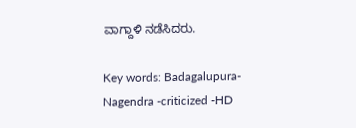ವಾಗ್ದಾಳಿ ನಡೆಸಿದರು.

Key words: Badagalupura- Nagendra -criticized -HD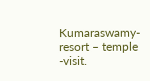Kumaraswamy- resort – temple -visit.